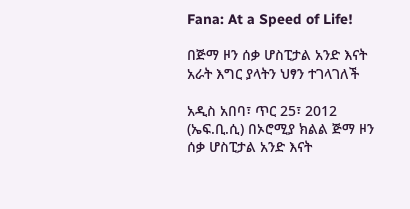Fana: At a Speed of Life!

በጅማ ዞን ሰቃ ሆስፒታል አንድ እናት አራት እግር ያላትን ህፃን ተገላገለች

አዲስ አበባ፣ ጥር 25፣ 2012 (ኤፍ.ቢ.ሲ) በኦሮሚያ ክልል ጅማ ዞን ሰቃ ሆስፒታል አንድ እናት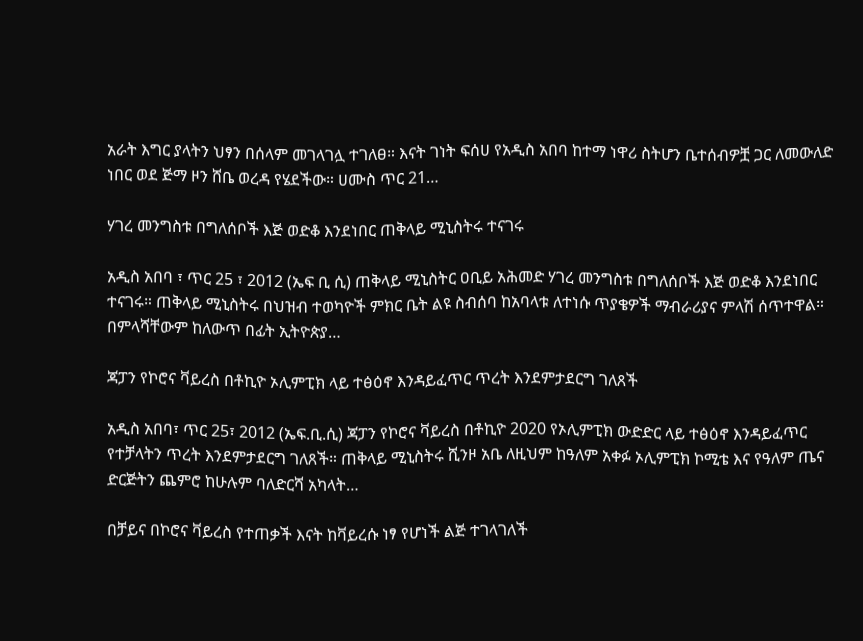አራት እግር ያላትን ህፃን በሰላም መገላገሏ ተገለፀ። እናት ገነት ፍሰሀ የአዲስ አበባ ከተማ ነዋሪ ስትሆን ቤተሰብዎቿ ጋር ለመውለድ ነበር ወደ ጅማ ዞን ሸቤ ወረዳ የሄደችው። ሀሙስ ጥር 21…

ሃገረ መንግስቱ በግለሰቦች እጅ ወድቆ እንደነበር ጠቅላይ ሚኒስትሩ ተናገሩ

አዲስ አበባ ፣ ጥር 25 ፣ 2012 (ኤፍ ቢ ሲ) ጠቅላይ ሚኒስትር ዐቢይ አሕመድ ሃገረ መንግስቱ በግለሰቦች እጅ ወድቆ እንደነበር ተናገሩ። ጠቅላይ ሚኒስትሩ በህዝብ ተወካዮች ምክር ቤት ልዩ ስብሰባ ከአባላቱ ለተነሱ ጥያቄዎች ማብራሪያና ምላሽ ሰጥተዋል። በምላሻቸውም ከለውጥ በፊት ኢትዮጵያ…

ጃፓን የኮሮና ቫይረስ በቶኪዮ ኦሊምፒክ ላይ ተፅዕኖ እንዳይፈጥር ጥረት እንደምታደርግ ገለጸች

አዲስ አበባ፣ ጥር 25፣ 2012 (ኤፍ.ቢ.ሲ) ጃፓን የኮሮና ቫይረስ በቶኪዮ 2020 የኦሊምፒክ ውድድር ላይ ተፅዕኖ እንዳይፈጥር የተቻላትን ጥረት እንደምታደርግ ገለጸች። ጠቅላይ ሚኒስትሩ ሺንዞ አቤ ለዚህም ከዓለም አቀፉ ኦሊምፒክ ኮሚቴ እና የዓለም ጤና ድርጅትን ጨምሮ ከሁሉም ባለድርሻ አካላት…

በቻይና በኮሮና ቫይረስ የተጠቃች እናት ከቫይረሱ ነፃ የሆነች ልጅ ተገላገለች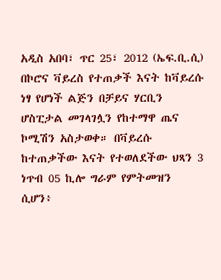አዲስ አበባ፣ ጥር 25፣ 2012 (ኤፍ.ቢ.ሲ) በኮሮና ቫይረስ የተጠቃች እናት ከቫይረሱ ነፃ የሆነች ልጅን በቻይና ሃርቢን ሆስፒታል መገላገሏን የከተማዋ ጤና ኮሚሽን አስታወቀ። በቫይረሱ ከተጠቃችው እናት የተወለደችው ህጻን 3 ነጥብ 05 ኪሎ ግራም የምትመዝን ሲሆን፥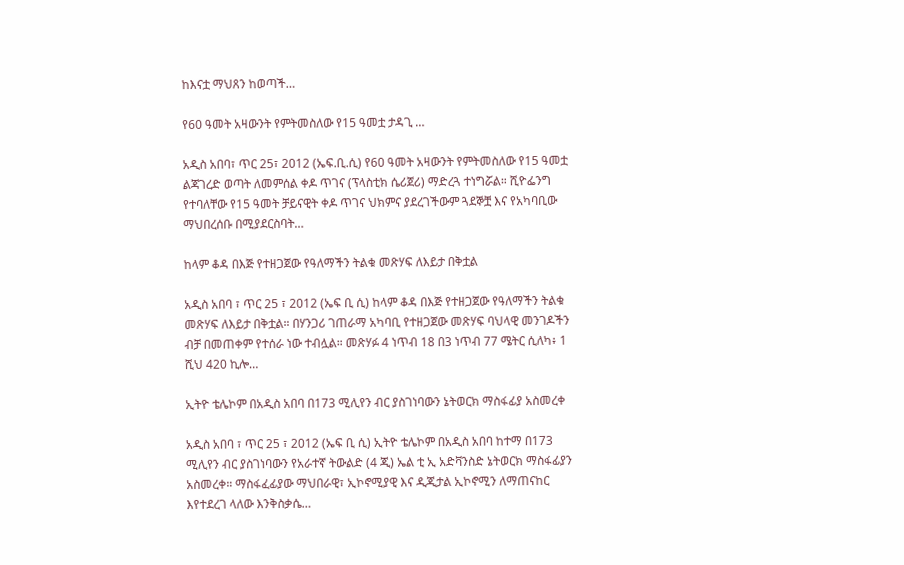ከእናቷ ማህጸን ከወጣች…

የ60 ዓመት አዛውንት የምትመስለው የ15 ዓመቷ ታዳጊ …

አዲስ አበባ፣ ጥር 25፣ 2012 (ኤፍ.ቢ.ሲ) የ60 ዓመት አዛውንት የምትመስለው የ15 ዓመቷ ልጃገረድ ወጣት ለመምሰል ቀዶ ጥገና (ፕላስቲክ ሴሪጀሪ) ማድረጓ ተነግሯል። ሺዮፌንግ የተባለቸው የ15 ዓመት ቻይናዊት ቀዶ ጥገና ህክምና ያደረገችውም ጓደኞቿ እና የአካባቢው ማህበረሰቡ በሚያደርስባት…

ከላም ቆዳ በእጅ የተዘጋጀው የዓለማችን ትልቁ መጽሃፍ ለእይታ በቅቷል

አዲስ አበባ ፣ ጥር 25 ፣ 2012 (ኤፍ ቢ ሲ) ከላም ቆዳ በእጅ የተዘጋጀው የዓለማችን ትልቁ መጽሃፍ ለእይታ በቅቷል። በሃንጋሪ ገጠራማ አካባቢ የተዘጋጀው መጽሃፍ ባህላዊ መንገዶችን ብቻ በመጠቀም የተሰራ ነው ተብሏል። መጽሃፉ 4 ነጥብ 18 በ3 ነጥብ 77 ሜትር ሲለካ፥ 1 ሺህ 420 ኪሎ…

ኢትዮ ቴሌኮም በአዲስ አበባ በ173 ሚሊየን ብር ያስገነባውን ኔትወርክ ማስፋፊያ አስመረቀ

አዲስ አበባ ፣ ጥር 25 ፣ 2012 (ኤፍ ቢ ሲ) ኢትዮ ቴሌኮም በአዲስ አበባ ከተማ በ173 ሚሊየን ብር ያስገነባውን የአራተኛ ትውልድ (4 ጂ) ኤል ቲ ኢ አድቫንስድ ኔትወርክ ማስፋፊያን አስመረቀ። ማስፋፈፊያው ማህበራዊ፣ ኢኮኖሚያዊ እና ዲጂታል ኢኮኖሚን ለማጠናከር እየተደረገ ላለው እንቅስቃሴ…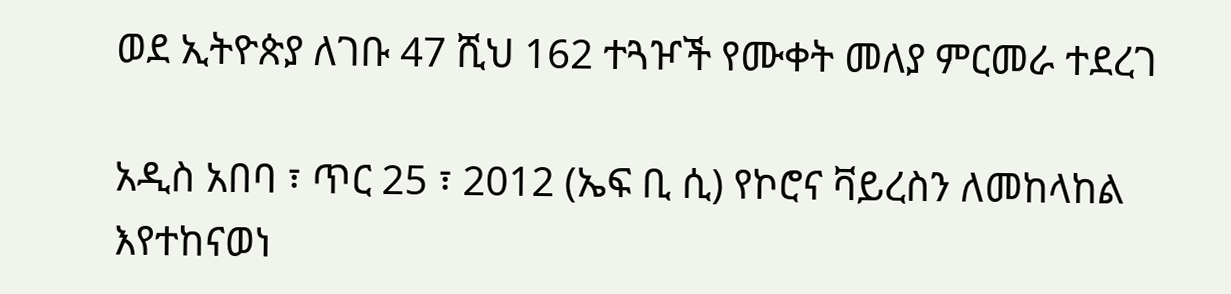ወደ ኢትዮጵያ ለገቡ 47 ሺህ 162 ተጓዦች የሙቀት መለያ ምርመራ ተደረገ

አዲስ አበባ ፣ ጥር 25 ፣ 2012 (ኤፍ ቢ ሲ) የኮሮና ቫይረስን ለመከላከል እየተከናወነ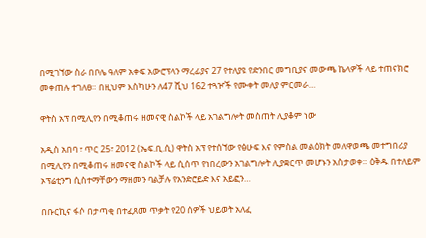በሚገኘው ስራ በቦሌ ዓለም አቀፍ አውሮፕላን ማረፊያና 27 የተለያዩ የድንበር መግቢያና መውጫ ኬላዎች ላይ ተጠናክሮ መቀጠሉ ተገለፀ። በዚህም እስካሁን ለ47 ሺህ 162 ተጓዦች የሙቀት መለያ ምርመራ…

ዋትስ አፕ በሚሊየን በሚቆጠሩ ዘመናዊ ስልኮች ላይ አገልግሎት መስጠት ሊያቆም ነው

አዲስ አበባ ፣ ጥር 25፣ 2012 (ኤፍ.ቢ.ሲ) ዋትስ አፕ የተሰኘው የፅሁፍ እና የምስል መልዕክት መለዋወጫ መተግበሪያ በሚሊየን በሚቆጠሩ ዘመናዊ ስልኮች ላይ ሲሰጥ የነበረውን አገልግሎት ሊያቋርጥ መሆኑን አስታወቀ። ዕቅዱ በተለይም ኦፕሬቲንግ ሲስተማቸውን ማዘመን ባልቻሉ የአንድሮይድ እና አይፎን…

በቡርኪና ፋሶ በታጣቂ በተፈጸመ ጥቃት የ20 ሰዎች ህይወት አለፈ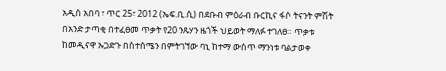አዲስ አበባ ፣ ጥር 25፣ 2012 (ኤፍ.ቢ.ሲ) በደቡብ ምዕራብ ቡርኪና ፋሶ ትናንት ምሽት በአንድ ታጣቂ በተፈፀመ ጥቃት የ20 ንጹሃን ዜጎች ህይወት ማለፉ ተገለፀ። ጥቃቱ ከመዲናዋ ኡጋድጉ በስተሰሜን በምትገኘው ባኒ ከተማ ውስጥ ማንነቱ ባልታወቀ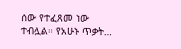ሰው የተፈጸመ ነው ተብሏል። የአሁኑ ጥቃት…